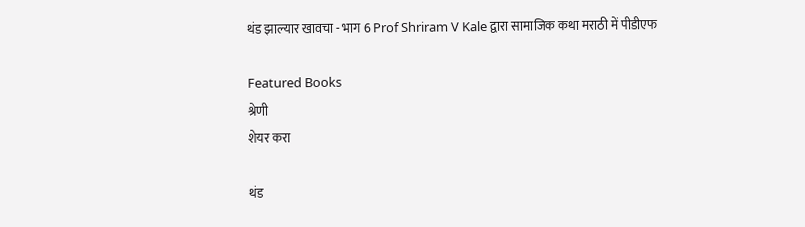थंड झाल्यार खावचा - भाग 6 Prof Shriram V Kale द्वारा सामाजिक कथा मराठी में पीडीएफ

Featured Books
श्रेणी
शेयर करा

थंड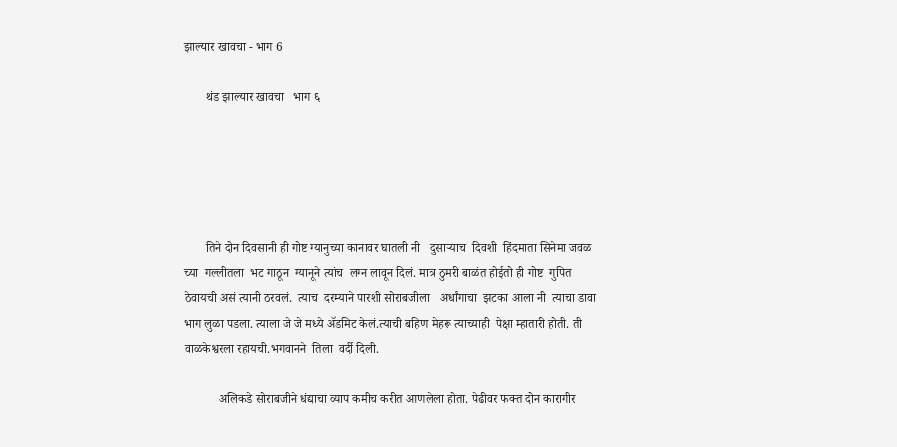झाल्यार खावचा - भाग 6

       थंड झाल्यार खावचा   भाग ६





       तिने दोन दिवसानी ही गोष्ट ग्यानुच्या कानावर घातली नी   दुसाऱ्याच  दिवशी  हिंदमाता सिनेमा जवळ च्या  गल्लीतला  भट गाठून  ग्यानूने त्यांच  लग्न लावून दिलं. मात्र ठुमरी बाळंत होईतो ही गोष्ट  गुपित ठेवायची असं त्यानी ठरवलं.  त्याच  दरम्याने पारशी सोराबजीला   अर्धांगाचा  झटका आला नी  त्याचा डावा भाग लुळा पडला. त्याला जे जे मध्ये अ‍ॅडमिट केलं.त्याची बहिण मेहरू त्याच्याही  पेक्षा म्हातारी होती. ती वाळकेश्वरला रहायची.भगवानने  तिला  वर्दी दिली.

           अलिकडे सोराबजीने धंद्याचा व्याप कमीच करीत आणलेला होता. पेढीवर फक्त दोन कारागीर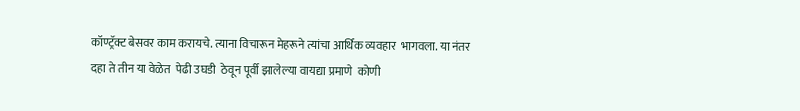कॉण्ट्रॅक्ट बेसवर काम करायचे. त्याना विचारून मेहरूने त्यांचा आर्थिक व्यवहार  भागवला. या नंतर दहा ते तीन या वेळेत  पेढी उघडी  ठेवून पूर्वी झालेल्या वायद्या प्रमाणे  कोणी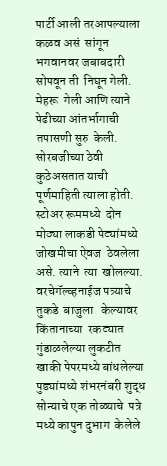पार्टी आली तरआपल्याला कळव असं  सांगून भगवानवर जबाबदारी  सोपवून ती  निघून गेली. मेहरू  गेली आणि त्याने  पेढीच्या आंतर्भागाची तपासणी सुरु  केली. सोरबजीच्या ठेवी कुठेअसतात याची पूर्णमाहिती त्याला होती.  स्टोअर रूममध्ये  दोन मोठ्या लाकडी पेट्यांमध्ये जोखमीचा ऐवज  ठेवलेला असे. त्याने  त्या  खोलल्या. वरचेगॅल्व्हनाईज पत्र्याचे  तुकडे  बाजुला   केल्यावर  किंतानाच्या  रकट्यात गुंडाळलेल्या लुकटीत  खाकी पेपरमध्ये बांधलेल्या पुड्यांमध्ये शंभरनंबरी शुद्ध सोन्याचे एक तोळ्याचे  पत्रे   मध्ये कापुन दुभाग  केलेले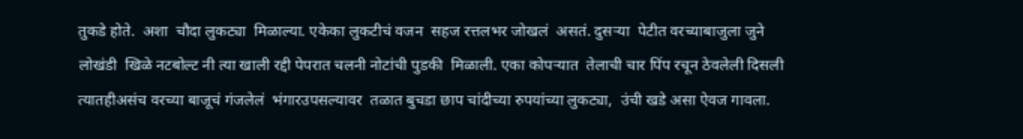तुकडे होते.  अशा  चौदा लुकट्या  मिळाल्या. एकेका लुकटीचं वजन  सहज रत्तलभर जोखलं  असतं. दुसऱ्या  पेटीत वरच्याबाजुला जुने लोखंडी  खिळे नटबोल्ट नी त्या खाली रद्दी पेपरात चलनी नोटांची पुडकी  मिळाली. एका कोपऱ्यात  तेलाची चार पिंप रचून ठेवलेली दिसली त्यातहीअसंच वरच्या बाजूचं गंजलेलं  भंगारउपसल्यावर  तळात बुचडा छाप चांदीच्या रुपयांच्या लुकट्या,  उंची खडे असा ऐवज गावला.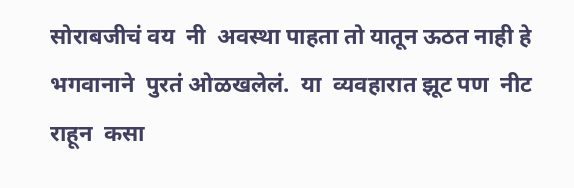सोराबजीचं वय  नी  अवस्था पाहता तो यातून ऊठत नाही हे  भगवानाने  पुरतं ओळखलेलं.  या  व्यवहारात झूट पण  नीट राहून  कसा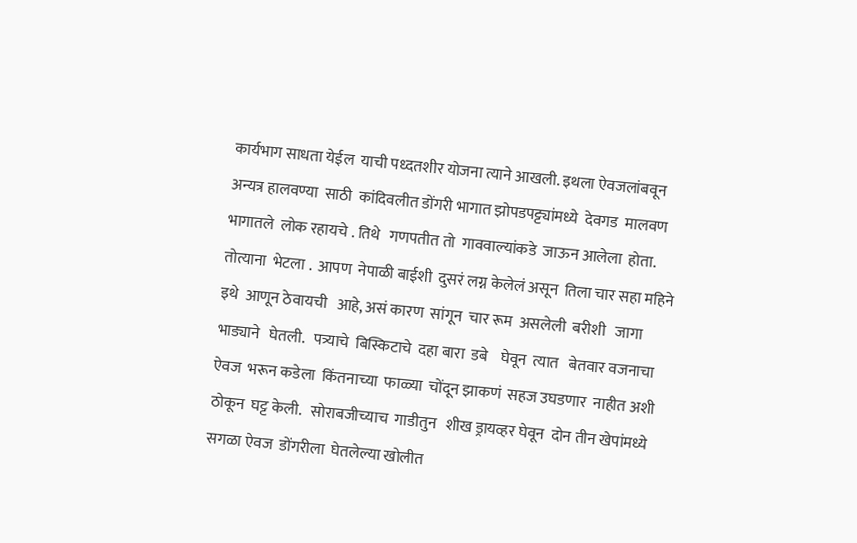कार्यभाग साधता येईल  याची पध्दतशीर योजना त्याने आखली. इथला ऐवजलांबवून अन्यत्र हालवण्या  साठी  कांदिवलीत डोंगरी भागात झोपडपट्ट्यांमध्ये  देवगड  मालवण भागातले  लोक रहायचे . तिथे   गणपतीत तो  गाववाल्यांकडे  जाऊन आलेला  होता. तोत्याना  भेटला .  आपण  नेपाळी बाईशी  दुसरं लग्न केलेलं असून  तिला चार सहा महिने  इथे  आणून ठेवायची   आहे, असं कारण  सांगून  चार रूम  असलेली  बरीशी   जागा भाड्याने   घेतली.   पत्र्याचे  बिस्किटाचे  दहा बारा  डबे    घेवून  त्यात   बेतवार वजनाचा   ऐवज  भरून कडेला  किंतनाच्या  फाळ्या  चोंदून झाकणं  सहज उघडणार  नाहीत अशी ठोकून  घट्ट केली.   सोराबजीच्याच  गाडीतुन   शीख ड्रायव्हर घेवून  दोन तीन खेपांमध्ये  सगळा ऐवज  डोंगरीला  घेतलेल्या खोलीत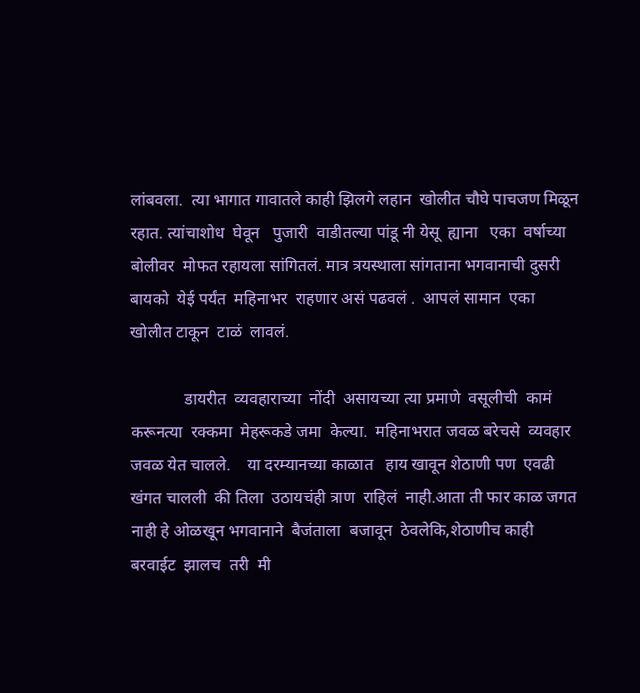लांबवला.  त्या भागात गावातले काही झिलगे लहान  खोलीत चौघे पाचजण मिळून  रहात. त्यांचाशोध  घेवून   पुजारी  वाडीतल्या पांडू नी येसू  ह्याना   एका  वर्षाच्या  बोलीवर  मोफत रहायला सांगितलं. मात्र त्रयस्थाला सांगताना भगवानाची दुसरी बायको  येई पर्यंत  महिनाभर  राहणार असं पढवलं .  आपलं सामान  एका खोलीत टाकून  टाळं  लावलं.

             डायरीत  व्यवहाराच्या  नोंदी  असायच्या त्या प्रमाणे  वसूलीची  कामं  करूनत्या  रक्कमा  मेहरूकडे जमा  केल्या.  महिनाभरात जवळ बरेचसे  व्यवहार  जवळ येत चालले.    या दरम्यानच्या काळात   हाय खावून शेठाणी पण  एवढी  खंगत चालली  की तिला  उठायचंही त्राण  राहिलं  नाही.आता ती फार काळ जगत नाही हे ओळखून भगवानाने  बैजंताला  बजावून  ठेवलेकि,शेठाणीच काही बरवाईट  झालच  तरी  मी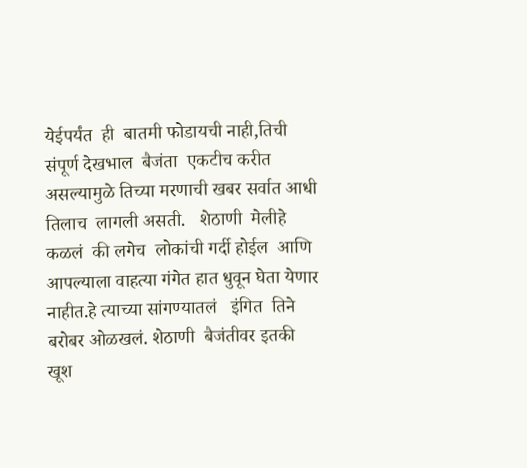येईपर्यंत  ही  बातमी फोडायची नाही,तिची संपूर्ण देखभाल  बैजंता  एकटीच करीत असल्यामुळे तिच्या मरणाची खबर सर्वात आधी तिलाच  लागली असती.   शेठाणी  मेलीहे कळलं  की लगेच  लोकांची गर्दी होईल  आणि आपल्याला वाहत्या गंगेत हात धुवून घेता येणार नाहीत.हे त्याच्या सांगण्यातलं   इंगित  तिने बरोबर ओळखलं. शेठाणी  बैजंतीवर इतकी खूश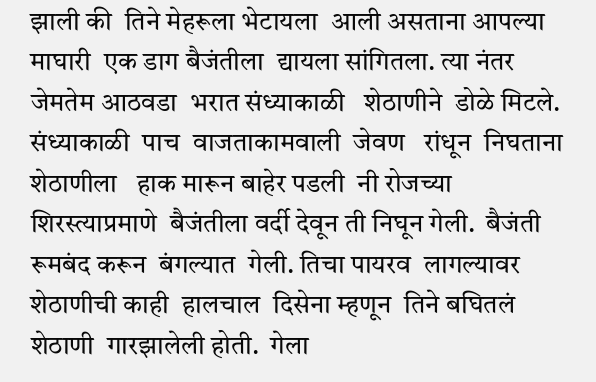झाली की  तिने मेहरूला भेटायला  आली असताना आपल्या माघारी  एक डाग बैजंतीला  द्यायला सांगितला. त्या नंतर  जेमतेम आठवडा  भरात संध्याकाळी   शेठाणीने  डोळे मिटले. संध्याकाळी  पाच  वाजताकामवाली  जेवण   रांधून  निघताना शेठाणीला   हाक मारून बाहेर पडली  नी रोजच्या शिरस्त्याप्रमाणे  बैजंतीला वर्दी देवून ती निघून गेली.  बैजंती  रूमबंद करून  बंगल्यात  गेली. तिचा पायरव  लागल्यावर  शेठाणीची काही  हालचाल  दिसेना म्हणून  तिने बघितलं   शेठाणी  गारझालेली होती.  गेला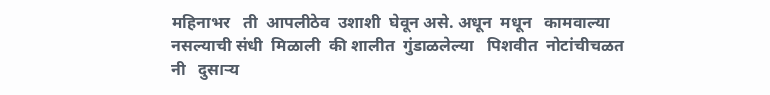महिनाभर   ती  आपलीठेव  उशाशी  घेवून असे. अधून  मधून   कामवाल्या  नसल्याची संधी  मिळाली  की शालीत  गुंडाळलेल्या   पिशवीत  नोटांचीचळत नी   दुसऱ्यॎ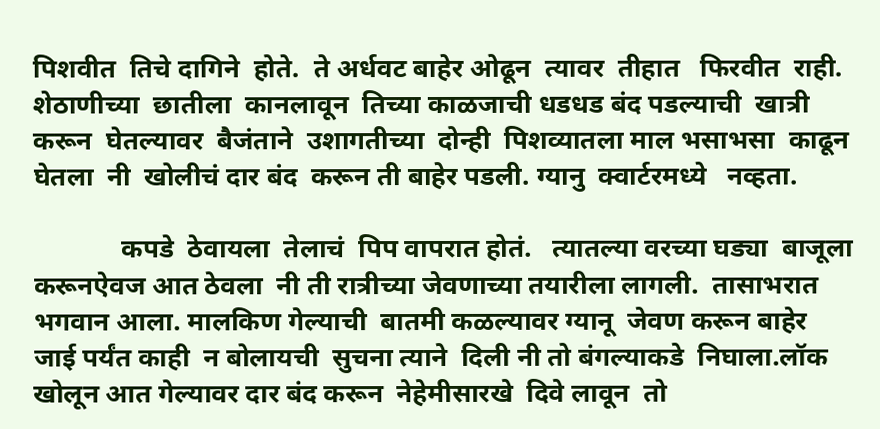पिशवीत  तिचे दागिने  होते.  ते अर्धवट बाहेर ओढून  त्यावर  तीहात   फिरवीत  राही. शेठाणीच्या  छातीला  कानलावून  तिच्या काळजाची धडधड बंद पडल्याची  खात्री करून  घेतल्यावर  बैजंताने  उशागतीच्या  दोन्ही  पिशव्यातला माल भसाभसा  काढून घेतला  नी  खोलीचं दार बंद  करून ती बाहेर पडली. ग्यानु  क्वार्टरमध्ये   नव्हता.

             कपडे  ठेवायला  तेलाचं  पिप वापरात होतं.   त्यातल्या वरच्या घड्या  बाजूला  करूनऐवज आत ठेवला  नी ती रात्रीच्या जेवणाच्या तयारीला लागली.  तासाभरात  भगवान आला. मालकिण गेल्याची  बातमी कळल्यावर ग्यानू  जेवण करून बाहेर जाई पर्यंत काही  न बोलायची  सुचना त्याने  दिली नी तो बंगल्याकडे  निघाला.लॉक खोलून आत गेल्यावर दार बंद करून  नेहेमीसारखे  दिवे लावून  तो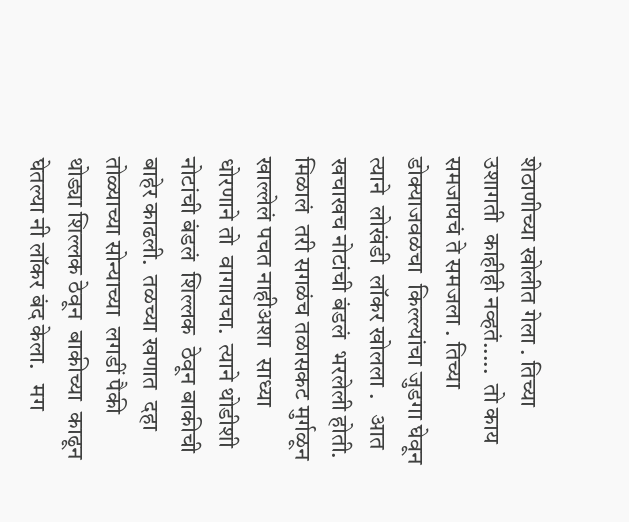शेठाणीच्या खोलीत गेला . तिच्या उशागती  काहीही नव्हतं.....  तो काय समजायचं ते समजला . तिच्या डोक्याजवळचा  किल्ल्यांचा जुडगा घेवून त्याने  लोखंडी  लॉकर खोलला .   आत खचाखच नोटांची बंडलं  भरलेली होती. मिळालं  तरी सगळंच तळासकट मुर्गळून खाल्लेलं पचत नाहीअशा  साध्या धोरणाने तो  वागायचा.  त्याने थोडीशी नोटांची बंडलं  शिल्लक  ठेवून बाकीची बाहेर काढली.  तळच्या खणात  दहा तोळ्याच्या सोन्याच्या  लगडीं पैकी  थोड्या शिल्लक ठेवून  बाकीच्या  काढून घेतल्या नी लॉकर बंद केला.   मग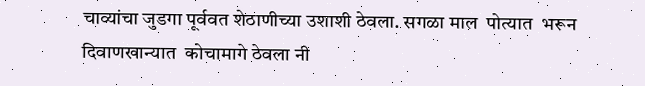चाव्यांचा जुडगा पूर्ववत शेठाणीच्या उशाशी ठेवला. सगळा माल  पोत्यात  भरून दिवाणखान्यात  कोचामागे ठेवला नी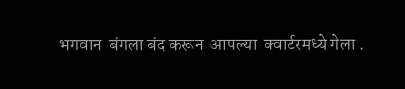भगवान  बंगला बंद करून  आपल्या  क्वार्टरमध्ये गेला .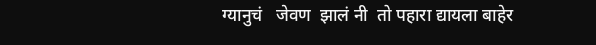ग्यानुचं   जेवण  झालं नी  तो पहारा द्यायला बाहेर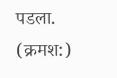पडला.    (क्रमश:)